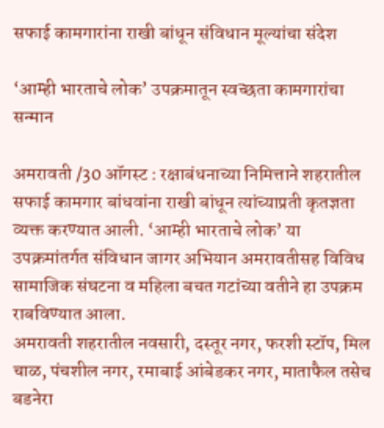सफाई कामगारांना राखी बांधून संविधान मूल्यांचा संदेश

‘आम्ही भारताचे लोक’ उपक्रमातून स्वच्छता कामगारांचा सन्मान

अमरावती /30 ऑगस्ट : रक्षाबंधनाच्या निमित्ताने शहरातील सफाई कामगार बांधवांना राखी बांधून त्यांच्याप्रती कृतज्ञता व्यक्त करण्यात आली. ‘आम्ही भारताचे लोक’ या उपक्रमांतर्गत संविधान जागर अभियान अमरावतीसह विविध सामाजिक संघटना व महिला बचत गटांच्या वतीने हा उपक्रम राबविण्यात आला.
अमरावती शहरातील नवसारी, दस्तूर नगर, फरशी स्टॉप, मिल चाळ, पंचशील नगर, रमाबाई आंबेडकर नगर, माताफैल तसेच बडनेरा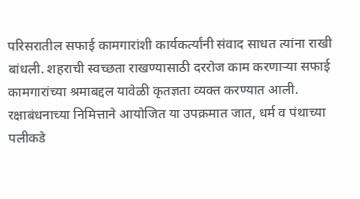परिसरातील सफाई कामगारांशी कार्यकर्त्यांनी संवाद साधत त्यांना राखी बांधली. शहराची स्वच्छता राखण्यासाठी दररोज काम करणार्‍या सफाई कामगारांच्या श्रमाबद्दल यावेळी कृतज्ञता व्यक्त करण्यात आली.
रक्षाबंधनाच्या निमित्ताने आयोजित या उपक्रमात जात, धर्म व पंथाच्या पलीकडे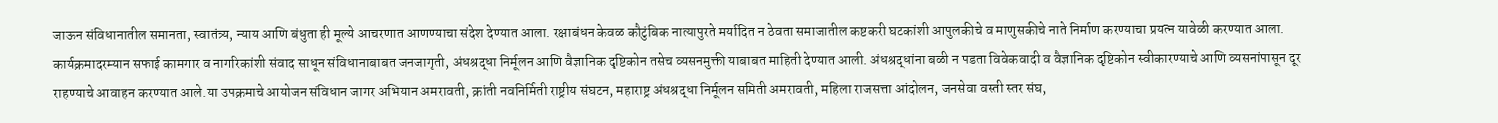जाऊन संविधानातील समानता, स्वातंत्र्य, न्याय आणि बंधुता ही मूल्ये आचरणात आणण्याचा संदेश देण्यात आला. रक्षाबंधन केवळ कौटुंबिक नात्यापुरते मर्यादित न ठेवता समाजातील कष्टकरी घटकांशी आपुलकीचे व माणुसकीचे नाते निर्माण करण्याचा प्रयत्न यावेळी करण्यात आला. कार्यक्रमादरम्यान सफाई कामगार व नागरिकांशी संवाद साधून संविधानाबाबत जनजागृती, अंधश्रद्धा निर्मूलन आणि वैज्ञानिक दृष्टिकोन तसेच व्यसनमुक्ती याबाबत माहिती देण्यात आली. अंधश्रद्धांना बळी न पडता विवेकवादी व वैज्ञानिक दृष्टिकोन स्वीकारण्याचे आणि व्यसनांपासून दूर राहण्याचे आवाहन करण्यात आले.या उपक्रमाचे आयोजन संविधान जागर अभियान अमरावती, क्रांती नवनिर्मिती राष्ट्रीय संघटन, महाराष्ट्र अंधश्रद्धा निर्मूलन समिती अमरावती, महिला राजसत्ता आंदोलन, जनसेवा वस्ती स्तर संघ,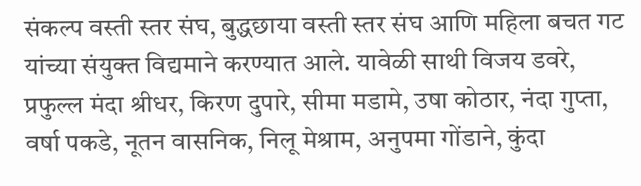संकल्प वस्ती स्तर संघ, बुद्धछाया वस्ती स्तर संघ आणि महिला बचत गट यांच्या संयुक्त विद्यमाने करण्यात आले. यावेळी साथी विजय डवरे, प्रफुल्ल मंदा श्रीधर, किरण दुपारे, सीमा मडामे, उषा कोठार, नंदा गुप्ता, वर्षा पकडे, नूतन वासनिक, निलू मेश्राम, अनुपमा गोंडाने, कुंदा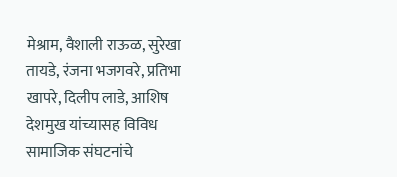मेश्राम, वैशाली राऊळ, सुरेखा तायडे, रंजना भजगवरे, प्रतिभा खापरे, दिलीप लाडे, आशिष देशमुख यांच्यासह विविध सामाजिक संघटनांचे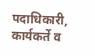पदाधिकारी, कार्यकर्ते व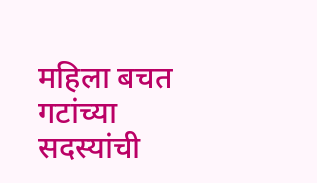महिला बचत गटांच्या सदस्यांची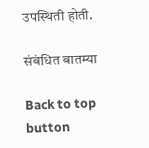उपस्थिती होती.

संबंधित बातम्या

Back to top button